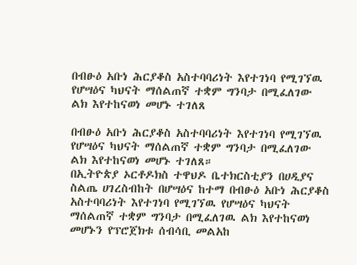በብፁዕ አቡነ ሕርያቆስ አስተባባሪነት እየተገነባ የሚገኘዉ የሆሣዕና ካህናት ማሰልጠኛ ተቋም ግንባታ በሚፈለገው ልክ እየተከናወነ መሆኑ ተገለጸ

በብፁዕ አቡነ ሕርያቆስ አስተባባሪነት እየተገነባ የሚገኘዉ የሆሣዕና ካህናት ማሰልጠኛ ተቋም ግንባታ በሚፈለገው ልክ እየተከናወነ መሆኑ ተገለጸ።
በኢትዮጵያ ኦርቶዶክስ ተዋህዶ ቤተክርስቲያን በሀዲያና ስልጤ ሀገረስብከት በሆሣዕና ከተማ በብፁዕ አቡነ ሕርያቆስ አስተባባሪነት እየተገነባ የሚገኘዉ የሆሣዕና ካህናት ማሰልጠኛ ተቋም ግንባታ በሚፈለገዉ ልክ እየተከናወነ መሆኑን የፕሮጀክቱ ሰብሳቢ መልአከ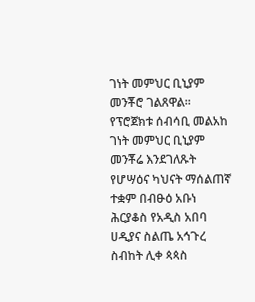ገነት መምህር ቢኒያም መንቾሮ ገልጸዋል።
የፕሮጀክቱ ሰብሳቢ መልአከ ገነት መምህር ቢኒያም መንቾሬ እንደገለጹት የሆሣዕና ካህናት ማሰልጠኛ ተቋም በብፁዕ አቡነ ሕርያቆስ የአዲስ አበባ ሀዲያና ስልጤ አኅጉረ ስብከት ሊቀ ጳጳስ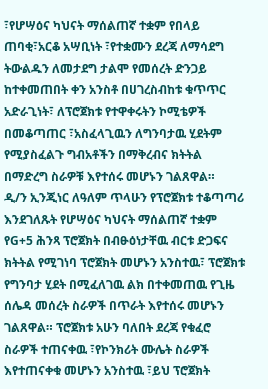፣የሆሣዕና ካህናት ማሰልጠኛ ተቋም የበላይ ጠባቂ፣አርቆ አሣቢነት ፣የተቋሙን ደረጃ ለማሳደግ ትውልዱን ለመታደግ ታልሞ የመሰረት ድንጋይ ከተቀመጠበት ቀን አንስቶ በሀገረስብከቱ ቁጥጥር አድራጊነት፣ ለፕሮጀክቱ የተዋቀሩትን ኮሚቴዎች በመቆጣጠር ፣አስፈላጊዉን ለግንባታዉ ሂደትም የሚያስፈልጉ ግብአቶችን በማቅረብና ክትትል በማድረግ ስራዎቹ እየተሰሩ መሆኑን ገልጸዋል።
ዲ/ን ኢንጂነር ለዓለም ጥላሁን የፕሮጀክቱ ተቆጣጣሪ እንደገለጹት የሆሣዕና ካህናት ማሰልጠኛ ተቋም የG+5 ሕንጻ ፕሮጀክት በብፁዕነታቸዉ ብርቱ ድጋፍና ክትትል የሚገነባ ፕሮጀክት መሆኑን አንስተዉ፣ ፕሮጀክቱ የግንባታ ሂደት በሚፈለገዉ ልክ በተቀመጠዉ የጊዜ ሰሌዳ መሰረት ስራዎች በጥራት እየተሰሩ መሆኑን ገልጸዋል። ፕሮጀክቱ አሁን ባለበት ደረጃ የቁፈሮ ስራዎች ተጠናቀዉ ፣የኮንክሪት ሙሌት ስራዎች እየተጠናቀቁ መሆኑን አንስተዉ ፣ይህ ፕሮጀክት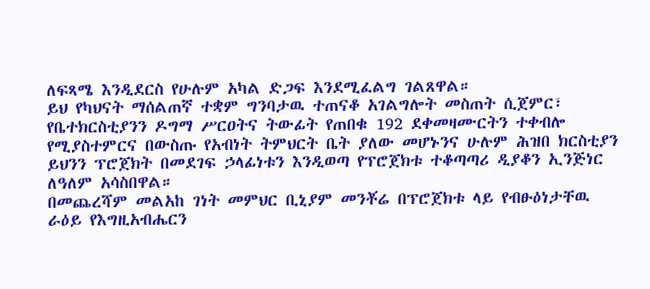ለፍጻሜ እንዲደርስ የሁሉም አካል ድጋፍ እንደሚፈልግ ገልጸዋል።
ይህ የካህናት ማሰልጠኛ ተቋም ግንባታዉ ተጠናቆ አገልግሎት መስጠት ሲጀምር፣ የቤተክርስቲያንን ዶግማ ሥርዐትና ትውፊት የጠበቁ 192 ደቀመዛሙርትን ተቀብሎ የሚያስተምርና በውስጡ የአብነት ትምህርት ቤት ያለው መሆኑንና ሁሉም ሕዝበ ክርስቲያን ይህንን ፕሮጀክት በመደገፍ ኃላፊነቱን እንዲወጣ የፕሮጀክቱ ተቆጣጣሪ ዲያቆን ኢንጅነር ለዓለም አሳስበዋል።
በመጨረሻም መልአከ ገነት መምህር ቢኒያም መንቾሬ በፕሮጀክቱ ላይ የብፁዕነታቸዉ ራዕይ የእግዚአብሔርን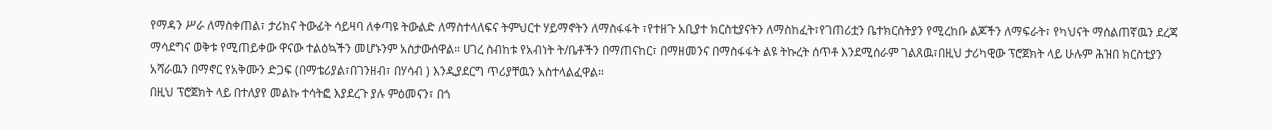የማዳን ሥራ ለማስቀጠል፣ ታሪክና ትውፊት ሳይዛባ ለቀጣዩ ትውልድ ለማስተላለፍና ትምህርተ ሃይማኖትን ለማስፋፋት ፣የተዘጉ አቢያተ ክርስቲያናትን ለማስከፈት፣የገጠሪቷን ቤተክርስትያን የሚረከቡ ልጆችን ለማፍራት፣ የካህናት ማሰልጠኛዉን ደረጃ ማሳደግና ወቅቱ የሚጠይቀው ዋናው ተልዕኳችን መሆኑንም አስታውሰዋል። ሀገረ ስብከቱ የአብነት ት/ቤቶችን በማጠናከር፣ በማዘመንና በማስፋፋት ልዩ ትኩረት ሰጥቶ እንደሚሰራም ገልጸዉ፣በዚህ ታሪካዊው ፕሮጀክት ላይ ሁሉም ሕዝበ ክርስቲያን አሻራዉን በማኖር የአቅሙን ድጋፍ (በማቴሪያል፣በገንዘብ፣ በሃሳብ ) እንዲያደርግ ጥሪያቸዉን አስተላልፈዋል።
በዚህ ፕሮጀክት ላይ በተለያየ መልኩ ተሳትፎ እያደረጉ ያሉ ምዕመናን፣ በጎ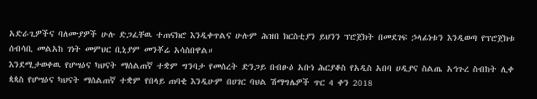አድራጊዎችና ባለሙያዎች ሁሉ ድጋፈቸዉ ተጠናክሮ እንዲቀጥልና ሁሉም ሕዝበ ክርስቲያን ይህንን ፕሮጀክት በመደገፍ ኃላፊነቱን እንዲወጣ የፕሮጀክቱ ሰብሳቢ መልአከ ገነት መምህር ቢኒያም መንቾሬ አሳስበዋል።
እንደሚታወቀዉ የሆሣዕና ካህናት ማሰልጠኛ ተቋም ግንባታ የመሰረት ድንጋይ በብፁዕ አቡነ ሕርያቆስ የአዲስ አበባ ሀዲያና ስልጤ አኅጉረ ስብከት ሊቀ ጳጳስ የሆሣዕና ካህናት ማሰልጠኛ ተቋም የበላይ ጠባቂ እንዲሁም በሀገር ባህል ሽማግሌዎች ጥር 4 ቀን 2018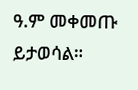ዓ.ም መቀመጡ ይታወሳል።